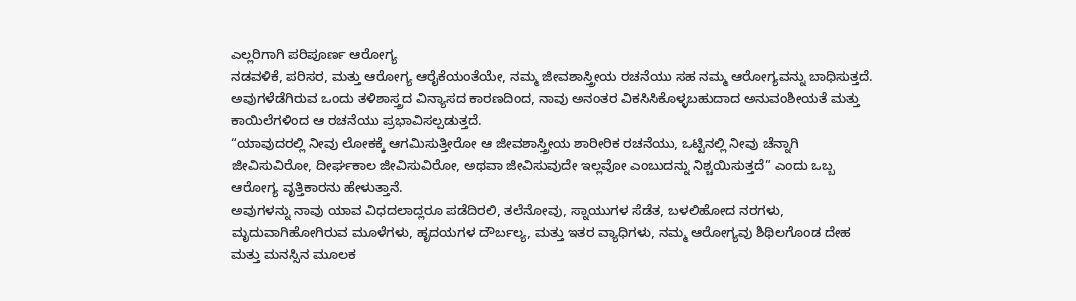ಎಲ್ಲರಿಗಾಗಿ ಪರಿಪೂರ್ಣ ಆರೋಗ್ಯ
ನಡವಳಿಕೆ, ಪರಿಸರ, ಮತ್ತು ಆರೋಗ್ಯ ಆರೈಕೆಯಂತೆಯೇ, ನಮ್ಮ ಜೀವಶಾಸ್ತ್ರೀಯ ರಚನೆಯು ಸಹ ನಮ್ಮ ಆರೋಗ್ಯವನ್ನು ಬಾಧಿಸುತ್ತದೆ. ಅವುಗಳೆಡೆಗಿರುವ ಒಂದು ತಳಿಶಾಸ್ತ್ರದ ವಿನ್ಯಾಸದ ಕಾರಣದಿಂದ, ನಾವು ಅನಂತರ ವಿಕಸಿಸಿಕೊಳ್ಳಬಹುದಾದ ಅನುವಂಶೀಯತೆ ಮತ್ತು ಕಾಯಿಲೆಗಳಿಂದ ಆ ರಚನೆಯು ಪ್ರಭಾವಿಸಲ್ಪಡುತ್ತದೆ.
“ಯಾವುದರಲ್ಲಿ ನೀವು ಲೋಕಕ್ಕೆ ಆಗಮಿಸುತ್ತೀರೋ ಆ ಜೀವಶಾಸ್ತ್ರೀಯ ಶಾರೀರಿಕ ರಚನೆಯು, ಒಟ್ಟಿನಲ್ಲಿ ನೀವು ಚೆನ್ನಾಗಿ ಜೀವಿಸುವಿರೋ, ದೀರ್ಘಕಾಲ ಜೀವಿಸುವಿರೋ, ಅಥವಾ ಜೀವಿಸುವುದೇ ಇಲ್ಲವೋ ಎಂಬುದನ್ನು ನಿಶ್ಚಯಿಸುತ್ತದೆ” ಎಂದು ಒಬ್ಬ ಆರೋಗ್ಯ ವೃತ್ತಿಕಾರನು ಹೇಳುತ್ತಾನೆ.
ಅವುಗಳನ್ನು ನಾವು ಯಾವ ವಿಧದಲಾದ್ಲರೂ ಪಡೆದಿರಲಿ, ತಲೆನೋವು, ಸ್ನಾಯುಗಳ ಸೆಡೆತ, ಬಳಲಿಹೋದ ನರಗಳು, ಮೃದುವಾಗಿಹೋಗಿರುವ ಮೂಳೆಗಳು, ಹೃದಯಗಳ ದೌರ್ಬಲ್ಯ, ಮತ್ತು ಇತರ ವ್ಯಾಧಿಗಳು, ನಮ್ಮ ಆರೋಗ್ಯವು ಶಿಥಿಲಗೊಂಡ ದೇಹ ಮತ್ತು ಮನಸ್ಸಿನ ಮೂಲಕ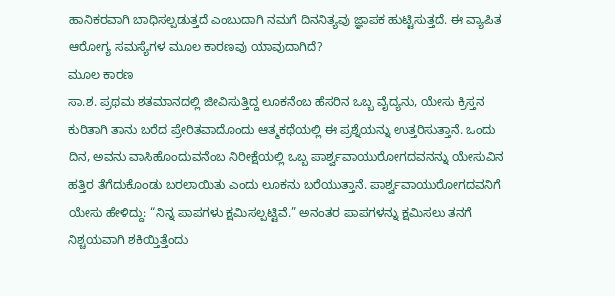ಹಾನಿಕರವಾಗಿ ಬಾಧಿಸಲ್ಪಡುತ್ತದೆ ಎಂಬುದಾಗಿ ನಮಗೆ ದಿನನಿತ್ಯವು ಜ್ಞಾಪಕ ಹುಟ್ಟಿಸುತ್ತದೆ. ಈ ವ್ಯಾಪಿತ ಆರೋಗ್ಯ ಸಮಸ್ಯೆಗಳ ಮೂಲ ಕಾರಣವು ಯಾವುದಾಗಿದೆ?
ಮೂಲ ಕಾರಣ
ಸಾ.ಶ. ಪ್ರಥಮ ಶತಮಾನದಲ್ಲಿ ಜೀವಿಸುತ್ತಿದ್ದ ಲೂಕನೆಂಬ ಹೆಸರಿನ ಒಬ್ಬ ವೈದ್ಯನು, ಯೇಸು ಕ್ರಿಸ್ತನ ಕುರಿತಾಗಿ ತಾನು ಬರೆದ ಪ್ರೇರಿತವಾದೊಂದು ಆತ್ಮಕಥೆಯಲ್ಲಿ ಈ ಪ್ರಶ್ನೆಯನ್ನು ಉತ್ತರಿಸುತ್ತಾನೆ. ಒಂದು ದಿನ, ಅವನು ವಾಸಿಹೊಂದುವನೆಂಬ ನಿರೀಕ್ಷೆಯಲ್ಲಿ ಒಬ್ಬ ಪಾರ್ಶ್ವವಾಯುರೋಗದವನನ್ನು ಯೇಸುವಿನ ಹತ್ತಿರ ತೆಗೆದುಕೊಂಡು ಬರಲಾಯಿತು ಎಂದು ಲೂಕನು ಬರೆಯುತ್ತಾನೆ. ಪಾರ್ಶ್ವವಾಯುರೋಗದವನಿಗೆ ಯೇಸು ಹೇಳಿದ್ದು: “ನಿನ್ನ ಪಾಪಗಳು ಕ್ಷಮಿಸಲ್ಪಟ್ಟಿವೆ.” ಅನಂತರ ಪಾಪಗಳನ್ನು ಕ್ಷಮಿಸಲು ತನಗೆ ನಿಶ್ಚಯವಾಗಿ ಶಕಿಯ್ತಿತ್ತೆಂದು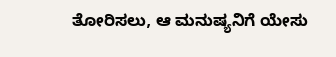ತೋರಿಸಲು, ಆ ಮನುಷ್ಯನಿಗೆ ಯೇಸು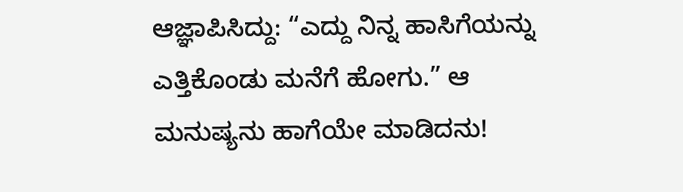ಆಜ್ಞಾಪಿಸಿದ್ದು: “ಎದ್ದು ನಿನ್ನ ಹಾಸಿಗೆಯನ್ನು ಎತ್ತಿಕೊಂಡು ಮನೆಗೆ ಹೋಗು.” ಆ ಮನುಷ್ಯನು ಹಾಗೆಯೇ ಮಾಡಿದನು!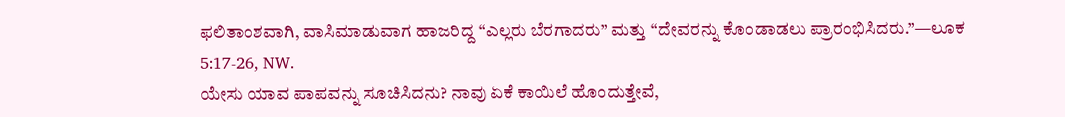ಫಲಿತಾಂಶವಾಗಿ, ವಾಸಿಮಾಡುವಾಗ ಹಾಜರಿದ್ದ “ಎಲ್ಲರು ಬೆರಗಾದರು” ಮತ್ತು “ದೇವರನ್ನು ಕೊಂಡಾಡಲು ಪ್ರಾರಂಭಿಸಿದರು.”—ಲೂಕ 5:17-26, NW.
ಯೇಸು ಯಾವ ಪಾಪವನ್ನು ಸೂಚಿಸಿದನು? ನಾವು ಏಕೆ ಕಾಯಿಲೆ ಹೊಂದುತ್ತೇವೆ,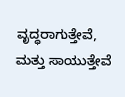ವೃದ್ಧರಾಗುತ್ತೇವೆ, ಮತ್ತು ಸಾಯುತ್ತೇವೆ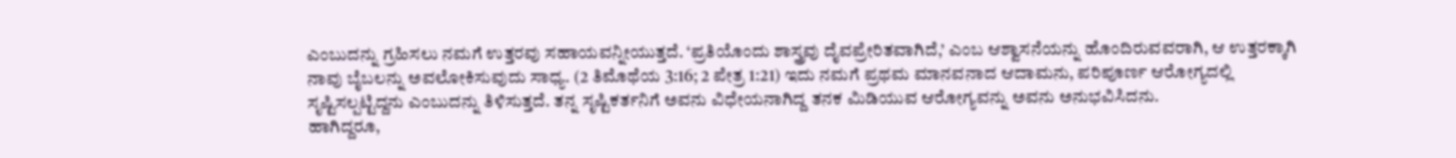ಎಂಬುದನ್ನು ಗ್ರಹಿಸಲು ನಮಗೆ ಉತ್ತರವು ಸಹಾಯವನ್ನೀಯುತ್ತದೆ. ‘ಪ್ರತಿಯೊಂದು ಶಾಸ್ತ್ರವು ದೈವಪ್ರೇರಿತವಾಗಿದೆ,’ ಎಂಬ ಆಶ್ವಾಸನೆಯನ್ನು ಹೊಂದಿರುವವರಾಗಿ, ಆ ಉತ್ತರಕ್ಕಾಗಿ ನಾವು ಬೈಬಲನ್ನು ಅವಲೋಕಿಸುವುದು ಸಾಧ್ಯ. (2 ತಿಮೊಥೆಯ 3:16; 2 ಪೇತ್ರ 1:21) ಇದು ನಮಗೆ ಪ್ರಥಮ ಮಾನವನಾದ ಆದಾಮನು, ಪರಿಪೂರ್ಣ ಆರೋಗ್ಯದಲ್ಲಿ ಸೃಷ್ಟಿಸಲ್ಪಟ್ಟಿದ್ದನು ಎಂಬುದನ್ನು ತಿಳಿಸುತ್ತದೆ. ತನ್ನ ಸೃಷ್ಟಿಕರ್ತನಿಗೆ ಅವನು ವಿಧೇಯನಾಗಿದ್ದ ತನಕ ಮಿಡಿಯುವ ಆರೋಗ್ಯವನ್ನು ಅವನು ಅನುಭವಿಸಿದನು.
ಹಾಗಿದ್ದರೂ,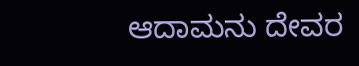ಆದಾಮನು ದೇವರ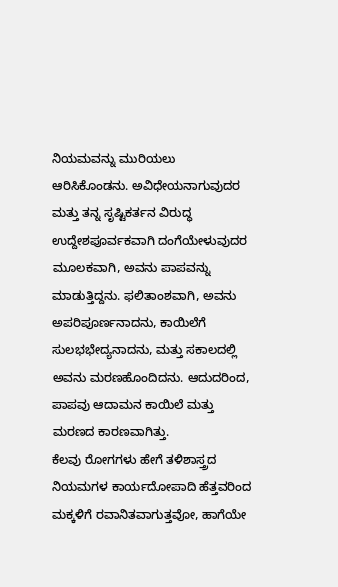ನಿಯಮವನ್ನು ಮುರಿಯಲು ಆರಿಸಿಕೊಂಡನು. ಅವಿಧೇಯನಾಗುವುದರ ಮತ್ತು ತನ್ನ ಸೃಷ್ಟಿಕರ್ತನ ವಿರುದ್ಧ ಉದ್ದೇಶಪೂರ್ವಕವಾಗಿ ದಂಗೆಯೇಳುವುದರ ಮೂಲಕವಾಗಿ, ಅವನು ಪಾಪವನ್ನು ಮಾಡುತ್ತಿದ್ದನು. ಫಲಿತಾಂಶವಾಗಿ, ಅವನು ಅಪರಿಪೂರ್ಣನಾದನು, ಕಾಯಿಲೆಗೆ ಸುಲಭಭೇದ್ಯನಾದನು, ಮತ್ತು ಸಕಾಲದಲ್ಲಿ ಅವನು ಮರಣಹೊಂದಿದನು. ಆದುದರಿಂದ, ಪಾಪವು ಆದಾಮನ ಕಾಯಿಲೆ ಮತ್ತು ಮರಣದ ಕಾರಣವಾಗಿತ್ತು.
ಕೆಲವು ರೋಗಗಳು ಹೇಗೆ ತಳಿಶಾಸ್ತ್ರದ ನಿಯಮಗಳ ಕಾರ್ಯದೋಪಾದಿ ಹೆತ್ತವರಿಂದ ಮಕ್ಕಳಿಗೆ ರವಾನಿತವಾಗುತ್ತವೋ, ಹಾಗೆಯೇ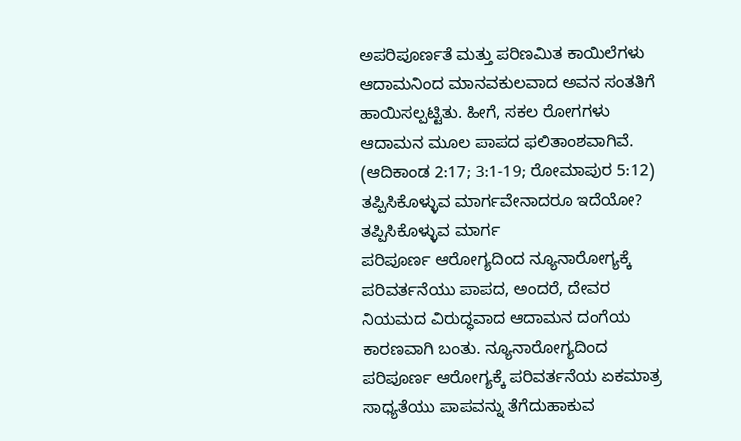ಅಪರಿಪೂರ್ಣತೆ ಮತ್ತು ಪರಿಣಮಿತ ಕಾಯಿಲೆಗಳು ಆದಾಮನಿಂದ ಮಾನವಕುಲವಾದ ಅವನ ಸಂತತಿಗೆ ಹಾಯಿಸಲ್ಪಟ್ಟಿತು. ಹೀಗೆ, ಸಕಲ ರೋಗಗಳು ಆದಾಮನ ಮೂಲ ಪಾಪದ ಫಲಿತಾಂಶವಾಗಿವೆ. (ಆದಿಕಾಂಡ 2:17; 3:1-19; ರೋಮಾಪುರ 5:12) ತಪ್ಪಿಸಿಕೊಳ್ಳುವ ಮಾರ್ಗವೇನಾದರೂ ಇದೆಯೋ?
ತಪ್ಪಿಸಿಕೊಳ್ಳುವ ಮಾರ್ಗ
ಪರಿಪೂರ್ಣ ಆರೋಗ್ಯದಿಂದ ನ್ಯೂನಾರೋಗ್ಯಕ್ಕೆ ಪರಿವರ್ತನೆಯು ಪಾಪದ, ಅಂದರೆ, ದೇವರ ನಿಯಮದ ವಿರುದ್ಧವಾದ ಆದಾಮನ ದಂಗೆಯ ಕಾರಣವಾಗಿ ಬಂತು. ನ್ಯೂನಾರೋಗ್ಯದಿಂದ ಪರಿಪೂರ್ಣ ಆರೋಗ್ಯಕ್ಕೆ ಪರಿವರ್ತನೆಯ ಏಕಮಾತ್ರ ಸಾಧ್ಯತೆಯು ಪಾಪವನ್ನು ತೆಗೆದುಹಾಕುವ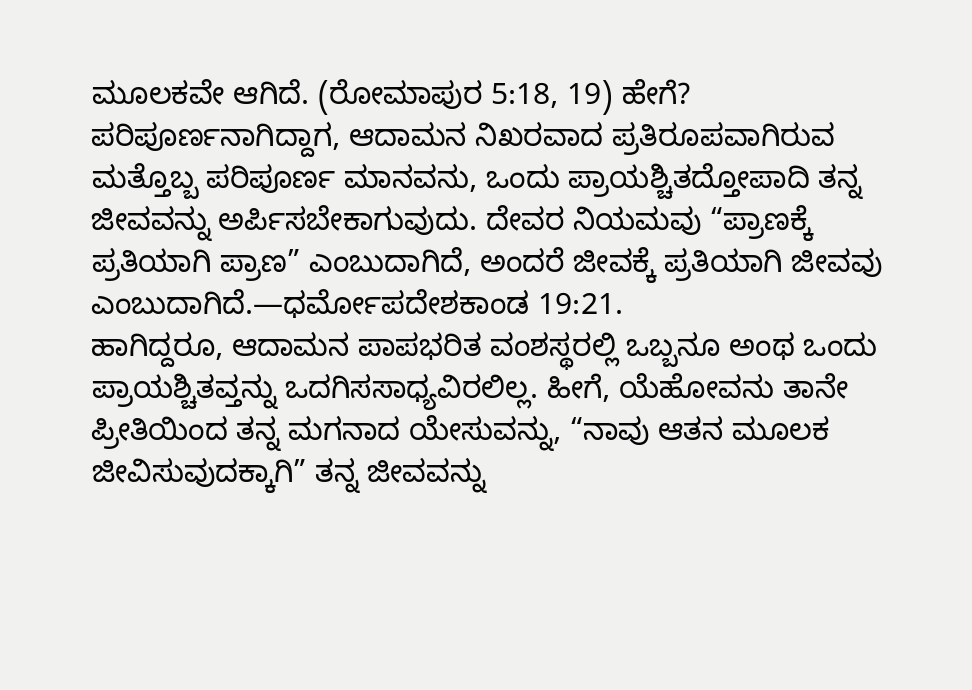ಮೂಲಕವೇ ಆಗಿದೆ. (ರೋಮಾಪುರ 5:18, 19) ಹೇಗೆ? ಪರಿಪೂರ್ಣನಾಗಿದ್ದಾಗ, ಆದಾಮನ ನಿಖರವಾದ ಪ್ರತಿರೂಪವಾಗಿರುವ ಮತ್ತೊಬ್ಬ ಪರಿಪೂರ್ಣ ಮಾನವನು, ಒಂದು ಪ್ರಾಯಶ್ಚಿತದ್ತೋಪಾದಿ ತನ್ನ ಜೀವವನ್ನು ಅರ್ಪಿಸಬೇಕಾಗುವುದು. ದೇವರ ನಿಯಮವು “ಪ್ರಾಣಕ್ಕೆ ಪ್ರತಿಯಾಗಿ ಪ್ರಾಣ” ಎಂಬುದಾಗಿದೆ, ಅಂದರೆ ಜೀವಕ್ಕೆ ಪ್ರತಿಯಾಗಿ ಜೀವವು ಎಂಬುದಾಗಿದೆ.—ಧರ್ಮೋಪದೇಶಕಾಂಡ 19:21.
ಹಾಗಿದ್ದರೂ, ಆದಾಮನ ಪಾಪಭರಿತ ವಂಶಸ್ಥರಲ್ಲಿ ಒಬ್ಬನೂ ಅಂಥ ಒಂದು ಪ್ರಾಯಶ್ಚಿತವ್ತನ್ನು ಒದಗಿಸಸಾಧ್ಯವಿರಲಿಲ್ಲ. ಹೀಗೆ, ಯೆಹೋವನು ತಾನೇ ಪ್ರೀತಿಯಿಂದ ತನ್ನ ಮಗನಾದ ಯೇಸುವನ್ನು, “ನಾವು ಆತನ ಮೂಲಕ ಜೀವಿಸುವುದಕ್ಕಾಗಿ” ತನ್ನ ಜೀವವನ್ನು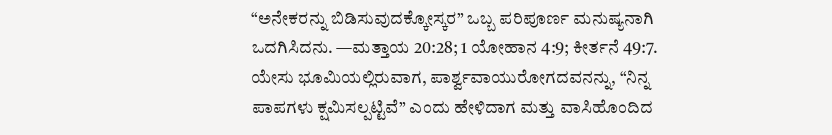“ಅನೇಕರನ್ನು ಬಿಡಿಸುವುದಕ್ಕೋಸ್ಕರ” ಒಬ್ಬ ಪರಿಪೂರ್ಣ ಮನುಷ್ಯನಾಗಿ ಒದಗಿಸಿದನು. —ಮತ್ತಾಯ 20:28; 1 ಯೋಹಾನ 4:9; ಕೀರ್ತನೆ 49:7.
ಯೇಸು ಭೂಮಿಯಲ್ಲಿರುವಾಗ, ಪಾರ್ಶ್ವವಾಯುರೋಗದವನನ್ನು, “ನಿನ್ನ ಪಾಪಗಳು ಕ್ಷಮಿಸಲ್ಪಟ್ಟಿವೆ” ಎಂದು ಹೇಳಿದಾಗ ಮತ್ತು ವಾಸಿಹೊಂದಿದ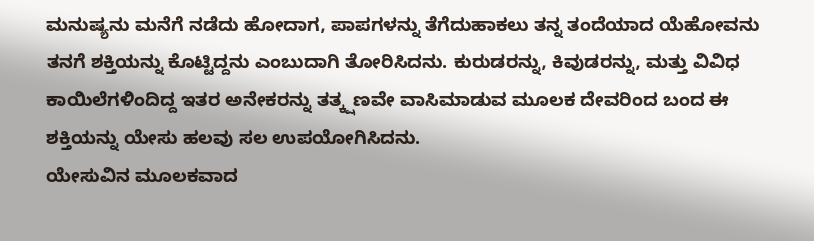ಮನುಷ್ಯನು ಮನೆಗೆ ನಡೆದು ಹೋದಾಗ, ಪಾಪಗಳನ್ನು ತೆಗೆದುಹಾಕಲು ತನ್ನ ತಂದೆಯಾದ ಯೆಹೋವನು ತನಗೆ ಶಕ್ತಿಯನ್ನು ಕೊಟ್ಟಿದ್ದನು ಎಂಬುದಾಗಿ ತೋರಿಸಿದನು. ಕುರುಡರನ್ನು, ಕಿವುಡರನ್ನು, ಮತ್ತು ವಿವಿಧ ಕಾಯಿಲೆಗಳಿಂದಿದ್ದ ಇತರ ಅನೇಕರನ್ನು ತತ್ಕ್ಷಣವೇ ವಾಸಿಮಾಡುವ ಮೂಲಕ ದೇವರಿಂದ ಬಂದ ಈ ಶಕ್ತಿಯನ್ನು ಯೇಸು ಹಲವು ಸಲ ಉಪಯೋಗಿಸಿದನು.
ಯೇಸುವಿನ ಮೂಲಕವಾದ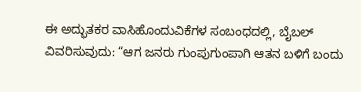ಈ ಅದ್ಭುತಕರ ವಾಸಿಹೊಂದುವಿಕೆಗಳ ಸಂಬಂಧದಲ್ಲಿ, ಬೈಬಲ್ ವಿವರಿಸುವುದು: “ಆಗ ಜನರು ಗುಂಪುಗುಂಪಾಗಿ ಆತನ ಬಳಿಗೆ ಬಂದು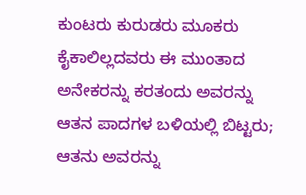ಕುಂಟರು ಕುರುಡರು ಮೂಕರು ಕೈಕಾಲಿಲ್ಲದವರು ಈ ಮುಂತಾದ ಅನೇಕರನ್ನು ಕರತಂದು ಅವರನ್ನು ಆತನ ಪಾದಗಳ ಬಳಿಯಲ್ಲಿ ಬಿಟ್ಟರು; ಆತನು ಅವರನ್ನು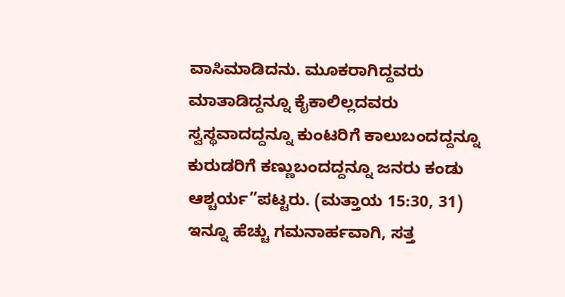ವಾಸಿಮಾಡಿದನು. ಮೂಕರಾಗಿದ್ದವರು ಮಾತಾಡಿದ್ದನ್ನೂ ಕೈಕಾಲಿಲ್ಲದವರು ಸ್ವಸ್ಥವಾದದ್ದನ್ನೂ ಕುಂಟರಿಗೆ ಕಾಲುಬಂದದ್ದನ್ನೂ ಕುರುಡರಿಗೆ ಕಣ್ಣುಬಂದದ್ದನ್ನೂ ಜನರು ಕಂಡು ಆಶ್ಚರ್ಯ”ಪಟ್ಟರು. (ಮತ್ತಾಯ 15:30, 31) ಇನ್ನೂ ಹೆಚ್ಚು ಗಮನಾರ್ಹವಾಗಿ, ಸತ್ತ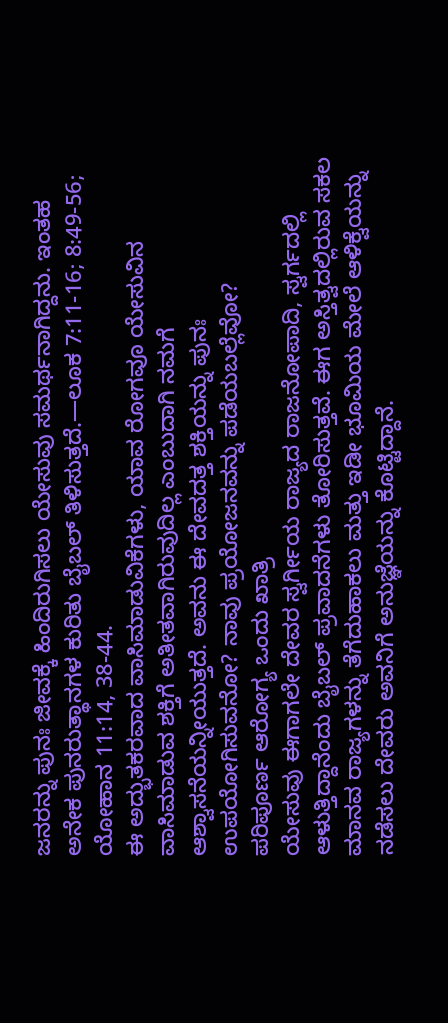ಜನರನ್ನು ಪುನಃ ಜೀವಕ್ಕೆ ಹಿಂದಿರುಗಿಸಲು ಯೇಸುವು ಸಮರ್ಥನಾಗಿದ್ದನು. ಇಂತಹ ಅನೇಕ ಪುನರುತ್ಥಾನಗಳ ಕುರಿತು ಬೈಬಲ್ ತಿಳಿಸುತ್ತದೆ.—ಲೂಕ 7:11-16; 8:49-56; ಯೋಹಾನ 11:14, 38-44.
ಈ ಅದ್ಭುತಕರವಾದ ವಾಸಿಮಾಡುವಿಕೆಗಳು, ಯಾವ ರೋಗವೂ ಯೇಸುವಿನ ವಾಸಿಮಾಡುವ ಶಕ್ತಿಗೆ ಅತೀತವಾಗಿರುವುದಿಲ್ಲ ಎಂಬುದಾಗಿ ನಮಗೆ ಆಶ್ವಾಸನೆಯನ್ನೀಯುತ್ತದೆ. ಅವನು ಈ ದೇವದತ್ತ ಶಕ್ತಿಯನ್ನು ಪುನಃ ಉಪಯೋಗಿಸುವನೋ? ನಾವು ಪ್ರಯೋಜನವನ್ನು ಪಡೆಯಬಲ್ಲೆವೋ?
ಪರಿಪೂರ್ಣ ಆರೋಗ್ಯ ಒಂದು ಖಾತ್ರಿ
ಯೇಸುವು ಈಗಾಗಲೇ ದೇವರ ಸ್ವರ್ಗೀಯ ರಾಜ್ಯದ ರಾಜನೋಪಾದಿ, ಸ್ವರ್ಗದಲ್ಲಿ ಆಳುತ್ತಿದ್ದಾನೆಂದು ಬೈಬಲ್ ಪ್ರವಾದನೆಗಳು ತೋರಿಸುತ್ತವೆ. ಈಗ ಅಸ್ತಿತ್ವದಲ್ಲಿರುವ ಸಕಲ ಮಾನವ ರಾಜ್ಯಗಳನ್ನು ತೆಗೆದುಹಾಕಲು ಮತ್ತು ಇಡೀ ಭೂಮಿಯ ಮೇಲೆ ಆಳಿಕ್ವೆಯನ್ನು ನಡೆಸಲು ದೇವರು ಅವನಿಗೆ ಅನುಜ್ಞೆಯನ್ನು ಕೊಟ್ಟಿದ್ದಾನೆ.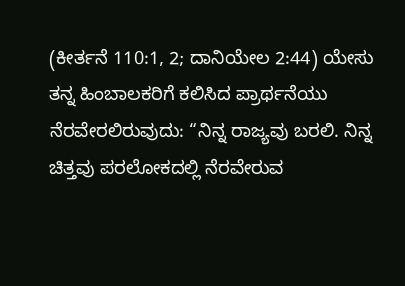(ಕೀರ್ತನೆ 110:1, 2; ದಾನಿಯೇಲ 2:44) ಯೇಸು ತನ್ನ ಹಿಂಬಾಲಕರಿಗೆ ಕಲಿಸಿದ ಪ್ರಾರ್ಥನೆಯು ನೆರವೇರಲಿರುವುದು: “ನಿನ್ನ ರಾಜ್ಯವು ಬರಲಿ. ನಿನ್ನ ಚಿತ್ತವು ಪರಲೋಕದಲ್ಲಿ ನೆರವೇರುವ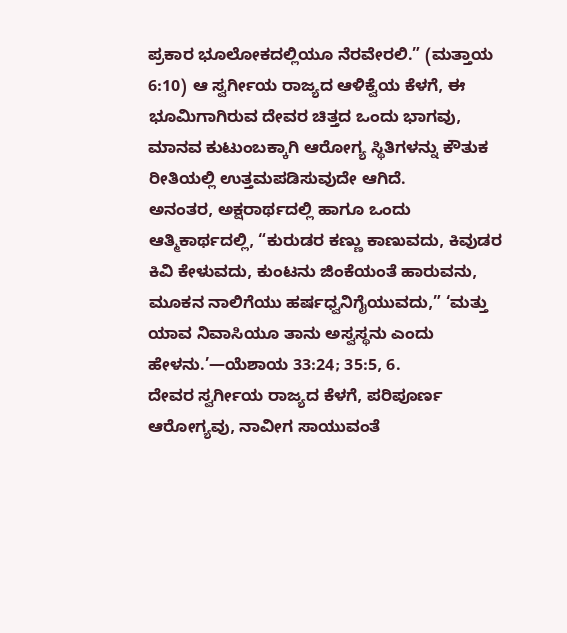ಪ್ರಕಾರ ಭೂಲೋಕದಲ್ಲಿಯೂ ನೆರವೇರಲಿ.” (ಮತ್ತಾಯ 6:10) ಆ ಸ್ವರ್ಗೀಯ ರಾಜ್ಯದ ಆಳಿಕ್ವೆಯ ಕೆಳಗೆ, ಈ ಭೂಮಿಗಾಗಿರುವ ದೇವರ ಚಿತ್ತದ ಒಂದು ಭಾಗವು, ಮಾನವ ಕುಟುಂಬಕ್ಕಾಗಿ ಆರೋಗ್ಯ ಸ್ಥಿತಿಗಳನ್ನು ಕೌತುಕ ರೀತಿಯಲ್ಲಿ ಉತ್ತಮಪಡಿಸುವುದೇ ಆಗಿದೆ.
ಅನಂತರ, ಅಕ್ಷರಾರ್ಥದಲ್ಲಿ ಹಾಗೂ ಒಂದು ಆತ್ಮಿಕಾರ್ಥದಲ್ಲಿ, “ಕುರುಡರ ಕಣ್ಣು ಕಾಣುವದು, ಕಿವುಡರ ಕಿವಿ ಕೇಳುವದು, ಕುಂಟನು ಜಿಂಕೆಯಂತೆ ಹಾರುವನು, ಮೂಕನ ನಾಲಿಗೆಯು ಹರ್ಷಧ್ವನಿಗೈಯುವದು,” ‘ಮತ್ತು ಯಾವ ನಿವಾಸಿಯೂ ತಾನು ಅಸ್ವಸ್ಥನು ಎಂದು ಹೇಳನು.’—ಯೆಶಾಯ 33:24; 35:5, 6.
ದೇವರ ಸ್ವರ್ಗೀಯ ರಾಜ್ಯದ ಕೆಳಗೆ, ಪರಿಪೂರ್ಣ ಆರೋಗ್ಯವು, ನಾವೀಗ ಸಾಯುವಂತೆ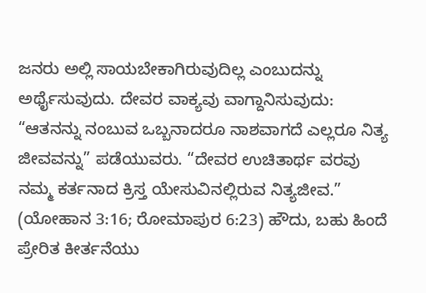ಜನರು ಅಲ್ಲಿ ಸಾಯಬೇಕಾಗಿರುವುದಿಲ್ಲ ಎಂಬುದನ್ನು ಅರ್ಥೈಸುವುದು. ದೇವರ ವಾಕ್ಯವು ವಾಗ್ದಾನಿಸುವುದು: “ಆತನನ್ನು ನಂಬುವ ಒಬ್ಬನಾದರೂ ನಾಶವಾಗದೆ ಎಲ್ಲರೂ ನಿತ್ಯ ಜೀವವನ್ನು” ಪಡೆಯುವರು. “ದೇವರ ಉಚಿತಾರ್ಥ ವರವು ನಮ್ಮ ಕರ್ತನಾದ ಕ್ರಿಸ್ತ ಯೇಸುವಿನಲ್ಲಿರುವ ನಿತ್ಯಜೀವ.” (ಯೋಹಾನ 3:16; ರೋಮಾಪುರ 6:23) ಹೌದು, ಬಹು ಹಿಂದೆ ಪ್ರೇರಿತ ಕೀರ್ತನೆಯು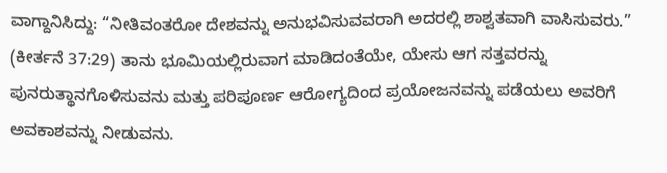ವಾಗ್ದಾನಿಸಿದ್ದು: “ನೀತಿವಂತರೋ ದೇಶವನ್ನು ಅನುಭವಿಸುವವರಾಗಿ ಅದರಲ್ಲಿ ಶಾಶ್ವತವಾಗಿ ವಾಸಿಸುವರು.” (ಕೀರ್ತನೆ 37:29) ತಾನು ಭೂಮಿಯಲ್ಲಿರುವಾಗ ಮಾಡಿದಂತೆಯೇ, ಯೇಸು ಆಗ ಸತ್ತವರನ್ನು ಪುನರುತ್ಥಾನಗೊಳಿಸುವನು ಮತ್ತು ಪರಿಪೂರ್ಣ ಆರೋಗ್ಯದಿಂದ ಪ್ರಯೋಜನವನ್ನು ಪಡೆಯಲು ಅವರಿಗೆ ಅವಕಾಶವನ್ನು ನೀಡುವನು.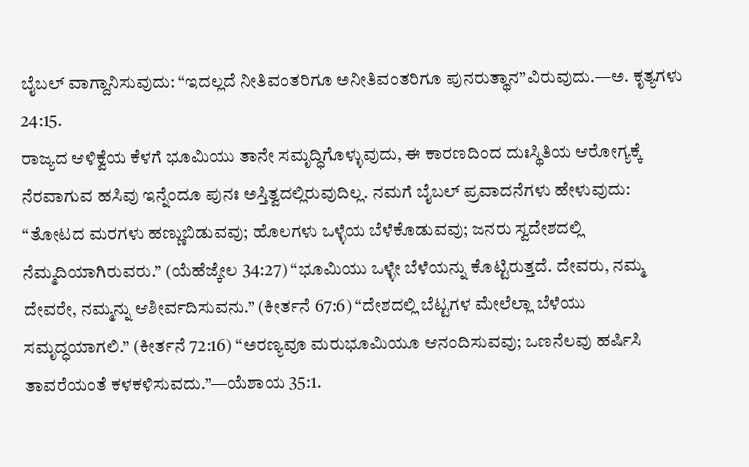ಬೈಬಲ್ ವಾಗ್ದಾನಿಸುವುದು: “ಇದಲ್ಲದೆ ನೀತಿವಂತರಿಗೂ ಅನೀತಿವಂತರಿಗೂ ಪುನರುತ್ಥಾನ”ವಿರುವುದು.—ಅ. ಕೃತ್ಯಗಳು 24:15.
ರಾಜ್ಯದ ಆಳಿಕ್ವೆಯ ಕೆಳಗೆ ಭೂಮಿಯು ತಾನೇ ಸಮೃದ್ಧಿಗೊಳ್ಳುವುದು, ಈ ಕಾರಣದಿಂದ ದುಃಸ್ಥಿತಿಯ ಆರೋಗ್ಯಕ್ಕೆ ನೆರವಾಗುವ ಹಸಿವು ಇನ್ನೆಂದೂ ಪುನಃ ಅಸ್ತಿತ್ವದಲ್ಲಿರುವುದಿಲ್ಲ. ನಮಗೆ ಬೈಬಲ್ ಪ್ರವಾದನೆಗಳು ಹೇಳುವುದು: “ತೋಟದ ಮರಗಳು ಹಣ್ಣುಬಿಡುವವು; ಹೊಲಗಳು ಒಳ್ಳೆಯ ಬೆಳೆಕೊಡುವವು; ಜನರು ಸ್ವದೇಶದಲ್ಲಿ ನೆಮ್ಮದಿಯಾಗಿರುವರು.” (ಯೆಹೆಜ್ಕೇಲ 34:27) “ಭೂಮಿಯು ಒಳ್ಳೇ ಬೆಳೆಯನ್ನು ಕೊಟ್ಟಿರುತ್ತದೆ. ದೇವರು, ನಮ್ಮ ದೇವರೇ, ನಮ್ಮನ್ನು ಆಶೀರ್ವದಿಸುವನು.” (ಕೀರ್ತನೆ 67:6) “ದೇಶದಲ್ಲಿ ಬೆಟ್ಟಗಳ ಮೇಲೆಲ್ಲಾ ಬೆಳೆಯು ಸಮೃದ್ಧಯಾಗಲಿ.” (ಕೀರ್ತನೆ 72:16) “ಅರಣ್ಯವೂ ಮರುಭೂಮಿಯೂ ಆನಂದಿಸುವವು; ಒಣನೆಲವು ಹರ್ಷಿಸಿ ತಾವರೆಯಂತೆ ಕಳಕಳಿಸುವದು.”—ಯೆಶಾಯ 35:1.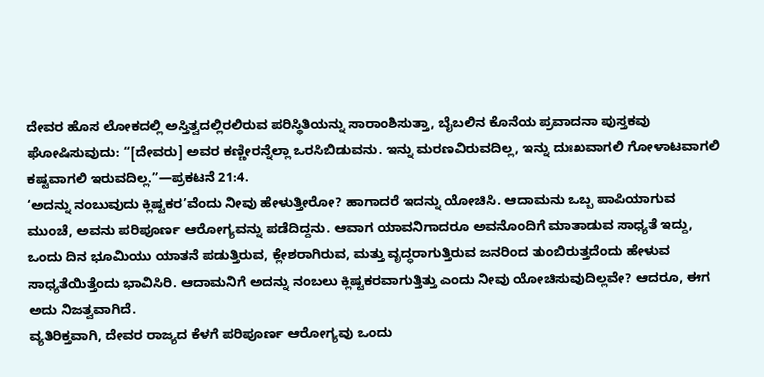ದೇವರ ಹೊಸ ಲೋಕದಲ್ಲಿ ಅಸ್ತಿತ್ವದಲ್ಲಿರಲಿರುವ ಪರಿಸ್ಥಿತಿಯನ್ನು ಸಾರಾಂಶಿಸುತ್ತಾ, ಬೈಬಲಿನ ಕೊನೆಯ ಪ್ರವಾದನಾ ಪುಸ್ತಕವು ಘೋಷಿಸುವುದು: “[ದೇವರು] ಅವರ ಕಣ್ಣೀರನ್ನೆಲ್ಲಾ ಒರಸಿಬಿಡುವನು. ಇನ್ನು ಮರಣವಿರುವದಿಲ್ಲ, ಇನ್ನು ದುಃಖವಾಗಲಿ ಗೋಳಾಟವಾಗಲಿ ಕಷ್ಟವಾಗಲಿ ಇರುವದಿಲ್ಲ.”—ಪ್ರಕಟನೆ 21:4.
‘ಅದನ್ನು ನಂಬುವುದು ಕ್ಲಿಷ್ಟಕರ’ವೆಂದು ನೀವು ಹೇಳುತ್ತೀರೋ? ಹಾಗಾದರೆ ಇದನ್ನು ಯೋಚಿಸಿ. ಆದಾಮನು ಒಬ್ಬ ಪಾಪಿಯಾಗುವ ಮುಂಚೆ, ಅವನು ಪರಿಪೂರ್ಣ ಆರೋಗ್ಯವನ್ನು ಪಡೆದಿದ್ದನು. ಆವಾಗ ಯಾವನಿಗಾದರೂ ಅವನೊಂದಿಗೆ ಮಾತಾಡುವ ಸಾಧ್ಯತೆ ಇದ್ದು, ಒಂದು ದಿನ ಭೂಮಿಯು ಯಾತನೆ ಪಡುತ್ತಿರುವ, ಕ್ಲೇಶರಾಗಿರುವ, ಮತ್ತು ವೃದ್ಧರಾಗುತ್ತಿರುವ ಜನರಿಂದ ತುಂಬಿರುತ್ತದೆಂದು ಹೇಳುವ ಸಾಧ್ಯತೆಯಿತ್ತೆಂದು ಭಾವಿಸಿರಿ. ಆದಾಮನಿಗೆ ಅದನ್ನು ನಂಬಲು ಕ್ಲಿಷ್ಟಕರವಾಗುತ್ತಿತ್ತು ಎಂದು ನೀವು ಯೋಚಿಸುವುದಿಲ್ಲವೇ? ಆದರೂ, ಈಗ ಅದು ನಿಜತ್ವವಾಗಿದೆ.
ವ್ಯತಿರಿಕ್ತವಾಗಿ, ದೇವರ ರಾಜ್ಯದ ಕೆಳಗೆ ಪರಿಪೂರ್ಣ ಆರೋಗ್ಯವು ಒಂದು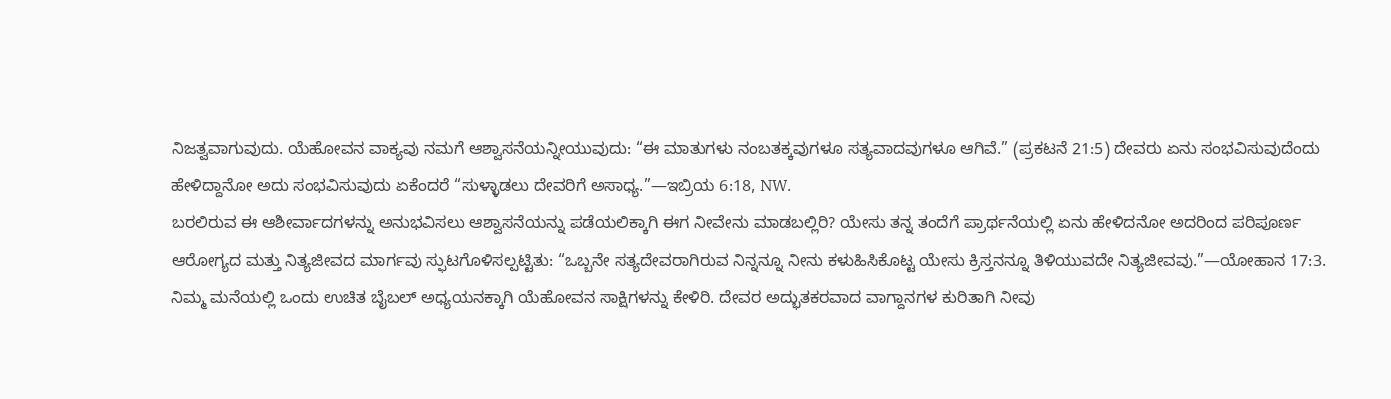ನಿಜತ್ವವಾಗುವುದು. ಯೆಹೋವನ ವಾಕ್ಯವು ನಮಗೆ ಆಶ್ವಾಸನೆಯನ್ನೀಯುವುದು: “ಈ ಮಾತುಗಳು ನಂಬತಕ್ಕವುಗಳೂ ಸತ್ಯವಾದವುಗಳೂ ಆಗಿವೆ.” (ಪ್ರಕಟನೆ 21:5) ದೇವರು ಏನು ಸಂಭವಿಸುವುದೆಂದು ಹೇಳಿದ್ದಾನೋ ಅದು ಸಂಭವಿಸುವುದು ಏಕೆಂದರೆ “ಸುಳ್ಳಾಡಲು ದೇವರಿಗೆ ಅಸಾಧ್ಯ.”—ಇಬ್ರಿಯ 6:18, NW.
ಬರಲಿರುವ ಈ ಆಶೀರ್ವಾದಗಳನ್ನು ಅನುಭವಿಸಲು ಆಶ್ವಾಸನೆಯನ್ನು ಪಡೆಯಲಿಕ್ಕಾಗಿ ಈಗ ನೀವೇನು ಮಾಡಬಲ್ಲಿರಿ? ಯೇಸು ತನ್ನ ತಂದೆಗೆ ಪ್ರಾರ್ಥನೆಯಲ್ಲಿ ಏನು ಹೇಳಿದನೋ ಅದರಿಂದ ಪರಿಪೂರ್ಣ ಆರೋಗ್ಯದ ಮತ್ತು ನಿತ್ಯಜೀವದ ಮಾರ್ಗವು ಸ್ಫುಟಗೊಳಿಸಲ್ಪಟ್ಟಿತು: “ಒಬ್ಬನೇ ಸತ್ಯದೇವರಾಗಿರುವ ನಿನ್ನನ್ನೂ ನೀನು ಕಳುಹಿಸಿಕೊಟ್ಟ ಯೇಸು ಕ್ರಿಸ್ತನನ್ನೂ ತಿಳಿಯುವದೇ ನಿತ್ಯಜೀವವು.”—ಯೋಹಾನ 17:3.
ನಿಮ್ಮ ಮನೆಯಲ್ಲಿ ಒಂದು ಉಚಿತ ಬೈಬಲ್ ಅಧ್ಯಯನಕ್ಕಾಗಿ ಯೆಹೋವನ ಸಾಕ್ಷಿಗಳನ್ನು ಕೇಳಿರಿ. ದೇವರ ಅದ್ಭುತಕರವಾದ ವಾಗ್ದಾನಗಳ ಕುರಿತಾಗಿ ನೀವು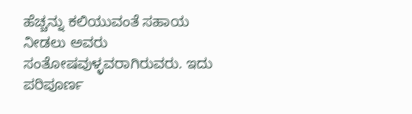ಹೆಚ್ಚನ್ನು ಕಲಿಯುವಂತೆ ಸಹಾಯ ನೀಡಲು ಅವರು ಸಂತೋಷವುಳ್ಳವರಾಗಿರುವರು. ಇದು ಪರಿಪೂರ್ಣ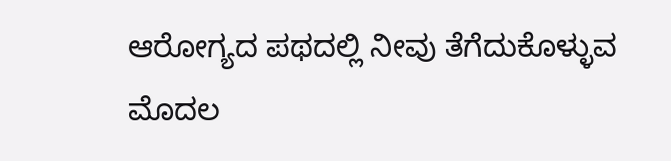ಆರೋಗ್ಯದ ಪಥದಲ್ಲಿ ನೀವು ತೆಗೆದುಕೊಳ್ಳುವ ಮೊದಲ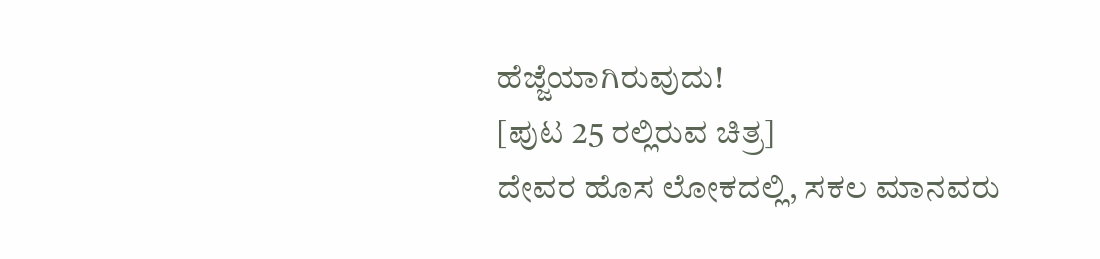ಹೆಜ್ಜೆಯಾಗಿರುವುದು!
[ಪುಟ 25 ರಲ್ಲಿರುವ ಚಿತ್ರ]
ದೇವರ ಹೊಸ ಲೋಕದಲ್ಲಿ, ಸಕಲ ಮಾನವರು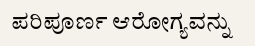ಪರಿಪೂರ್ಣ ಆರೋಗ್ಯವನ್ನು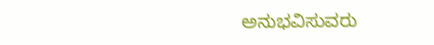ಅನುಭವಿಸುವರು